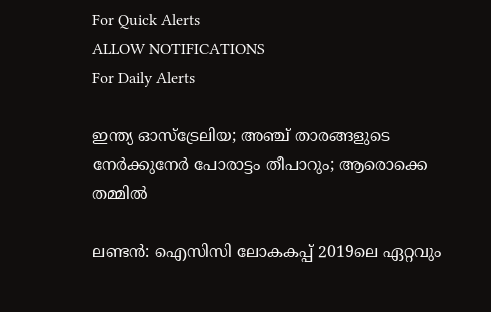For Quick Alerts
ALLOW NOTIFICATIONS
For Daily Alerts

ഇന്ത്യ ഓസ്‌ട്രേലിയ; അഞ്ച് താരങ്ങളുടെ നേര്‍ക്കുനേര്‍ പോരാട്ടം തീപാറും; ആരൊക്കെ തമ്മില്‍

ലണ്ടന്‍: ഐസിസി ലോകകപ്പ് 2019ലെ ഏറ്റവും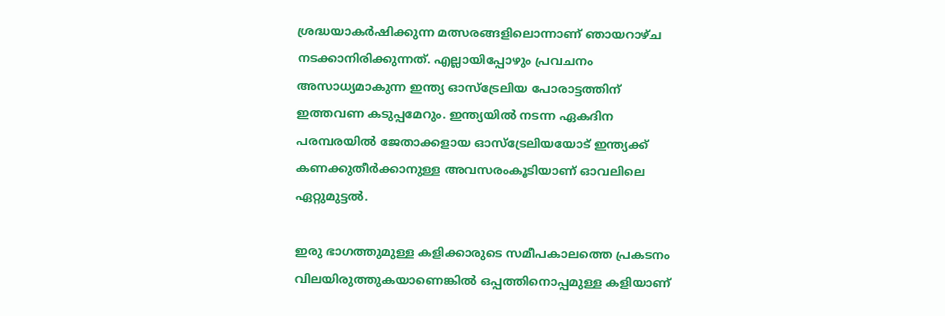ശ്രദ്ധയാകര്‍ഷിക്കുന്ന മത്സരങ്ങളിലൊന്നാണ് ഞായറാഴ്ച നടക്കാനിരിക്കുന്നത്. എല്ലായിപ്പോഴും പ്രവചനം അസാധ്യമാകുന്ന ഇന്ത്യ ഓസ്‌ട്രേലിയ പോരാട്ടത്തിന് ഇത്തവണ കടുപ്പമേറും. ഇന്ത്യയില്‍ നടന്ന ഏകദിന പരമ്പരയില്‍ ജേതാക്കളായ ഓസ്‌ട്രേലിയയോട് ഇന്ത്യക്ക് കണക്കുതീര്‍ക്കാനുള്ള അവസരംകൂടിയാണ് ഓവലിലെ ഏറ്റുമുട്ടല്‍.

ഇരു ഭാഗത്തുമുള്ള കളിക്കാരുടെ സമീപകാലത്തെ പ്രകടനം വിലയിരുത്തുകയാണെങ്കില്‍ ഒപ്പത്തിനൊപ്പമുള്ള കളിയാണ്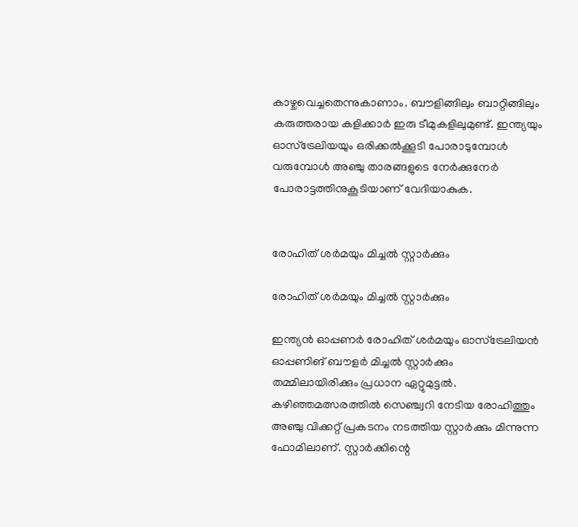കാഴ്ചവെച്ചതെന്നുകാണാം. ബൗളിങ്ങിലും ബാറ്റിങ്ങിലും കരുത്തരായ കളിക്കാര്‍ ഇരു ടീമുകളിലുമുണ്ട്. ഇന്ത്യയും ഓസ്‌ട്രേലിയയും ഒരിക്കല്‍ക്കൂടി പോരാടുമ്പോള്‍ വരുമ്പോള്‍ അഞ്ചു താരങ്ങളുടെ നേര്‍ക്കുനേര്‍ പോരാട്ടത്തിനുകൂടിയാണ് വേദിയാകുക.


രോഹിത് ശര്‍മയും മിച്ചല്‍ സ്റ്റാര്‍ക്കും

രോഹിത് ശര്‍മയും മിച്ചല്‍ സ്റ്റാര്‍ക്കും

ഇന്ത്യന്‍ ഓപ്പണര്‍ രോഹിത് ശര്‍മയും ഓസ്‌ട്രേലിയന്‍ ഓപ്പണിങ് ബൗളര്‍ മിച്ചല്‍ സ്റ്റാര്‍ക്കും തമ്മിലായിരിക്കും പ്രധാന ഏറ്റുമുട്ടല്‍. കഴിഞ്ഞമത്സരത്തില്‍ സെഞ്ച്വറി നേടിയ രോഹിത്തും അഞ്ചു വിക്കറ്റ് പ്രകടനം നടത്തിയ സ്റ്റാര്‍ക്കും മിന്നുന്ന ഫോമിലാണ്. സ്റ്റാര്‍ക്കിന്റെ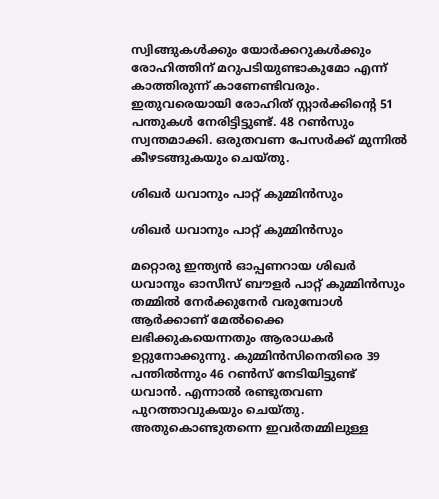സ്വിങ്ങുകള്‍ക്കും യോര്‍ക്കറുകള്‍ക്കും രോഹിത്തിന് മറുപടിയുണ്ടാകുമോ എന്ന് കാത്തിരുന്ന് കാണേണ്ടിവരും. ഇതുവരെയായി രോഹിത് സ്റ്റാര്‍ക്കിന്റെ 51 പന്തുകള്‍ നേരിട്ടിട്ടുണ്ട്. 48 റണ്‍സും സ്വന്തമാക്കി. ഒരുതവണ പേസര്‍ക്ക് മുന്നില്‍ കീഴടങ്ങുകയും ചെയ്തു.

ശിഖര്‍ ധവാനും പാറ്റ് കുമ്മിന്‍സും

ശിഖര്‍ ധവാനും പാറ്റ് കുമ്മിന്‍സും

മറ്റൊരു ഇന്ത്യന്‍ ഓപ്പണറായ ശിഖര്‍ ധവാനും ഓസീസ് ബൗളര്‍ പാറ്റ് കുമ്മിന്‍സും തമ്മില്‍ നേര്‍ക്കുനേര്‍ വരുമ്പോള്‍ ആര്‍ക്കാണ് മേല്‍ക്കൈ ലഭിക്കുകയെന്നതും ആരാധകര്‍ ഉറ്റുനോക്കുന്നു. കുമ്മിന്‍സിനെതിരെ 39 പന്തില്‍ന്നും 46 റണ്‍സ് നേടിയിട്ടുണ്ട് ധവാന്‍. എന്നാല്‍ രണ്ടുതവണ പുറത്താവുകയും ചെയ്തു. അതുകൊണ്ടുതന്നെ ഇവര്‍തമ്മിലുള്ള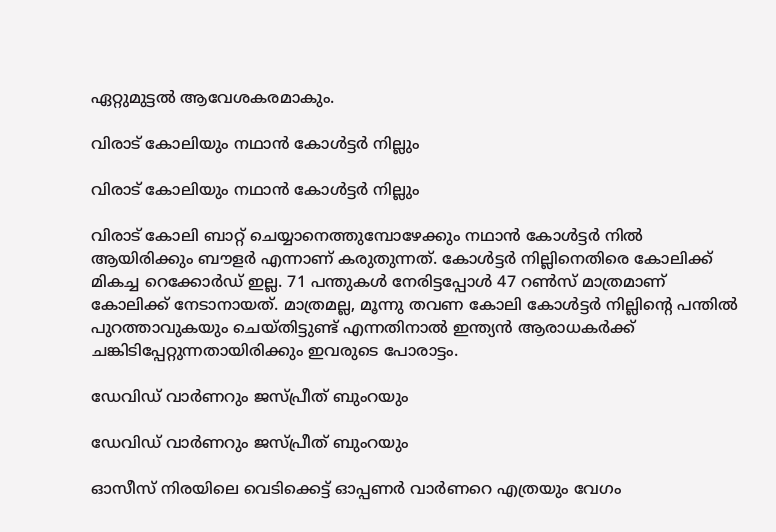ഏറ്റുമുട്ടല്‍ ആവേശകരമാകും.

വിരാട് കോലിയും നഥാന്‍ കോള്‍ട്ടര്‍ നില്ലും

വിരാട് കോലിയും നഥാന്‍ കോള്‍ട്ടര്‍ നില്ലും

വിരാട് കോലി ബാറ്റ് ചെയ്യാനെത്തുമ്പോഴേക്കും നഥാന്‍ കോള്‍ട്ടര്‍ നില്‍ ആയിരിക്കും ബൗളര്‍ എന്നാണ് കരുതുന്നത്. കോള്‍ട്ടര്‍ നില്ലിനെതിരെ കോലിക്ക് മികച്ച റെക്കോര്‍ഡ് ഇല്ല. 71 പന്തുകള്‍ നേരിട്ടപ്പോള്‍ 47 റണ്‍സ് മാത്രമാണ് കോലിക്ക് നേടാനായത്. മാത്രമല്ല, മൂന്നു തവണ കോലി കോള്‍ട്ടര്‍ നില്ലിന്റെ പന്തില്‍ പുറത്താവുകയും ചെയ്തിട്ടുണ്ട് എന്നതിനാല്‍ ഇന്ത്യന്‍ ആരാധകര്‍ക്ക് ചങ്കിടിപ്പേറ്റുന്നതായിരിക്കും ഇവരുടെ പോരാട്ടം.

ഡേവിഡ് വാര്‍ണറും ജസ്പ്രീത് ബുംറയും

ഡേവിഡ് വാര്‍ണറും ജസ്പ്രീത് ബുംറയും

ഓസീസ് നിരയിലെ വെടിക്കെട്ട് ഓപ്പണര്‍ വാര്‍ണറെ എത്രയും വേഗം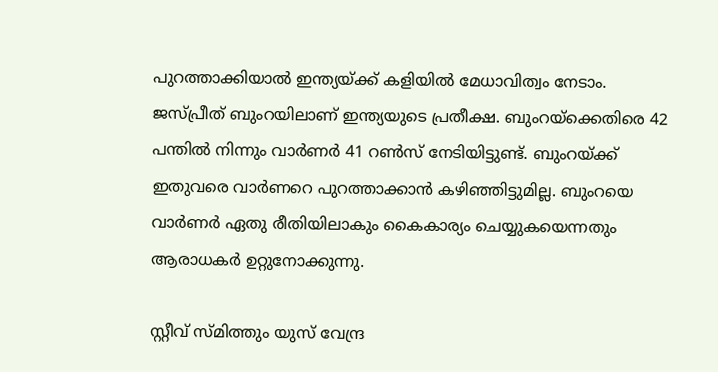പുറത്താക്കിയാല്‍ ഇന്ത്യയ്ക്ക് കളിയില്‍ മേധാവിത്വം നേടാം. ജസ്പ്രീത് ബുംറയിലാണ് ഇന്ത്യയുടെ പ്രതീക്ഷ. ബുംറയ്‌ക്കെതിരെ 42 പന്തില്‍ നിന്നും വാര്‍ണര്‍ 41 റണ്‍സ് നേടിയിട്ടുണ്ട്. ബുംറയ്ക്ക് ഇതുവരെ വാര്‍ണറെ പുറത്താക്കാന്‍ കഴിഞ്ഞിട്ടുമില്ല. ബുംറയെ വാര്‍ണര്‍ ഏതു രീതിയിലാകും കൈകാര്യം ചെയ്യുകയെന്നതും ആരാധകര്‍ ഉറ്റുനോക്കുന്നു.

സ്റ്റീവ് സ്മിത്തും യുസ് വേന്ദ്ര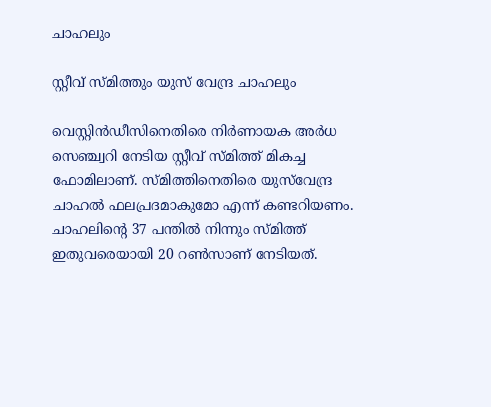ചാഹലും

സ്റ്റീവ് സ്മിത്തും യുസ് വേന്ദ്ര ചാഹലും

വെസ്റ്റിന്‍ഡീസിനെതിരെ നിര്‍ണായക അര്‍ധ സെഞ്ച്വറി നേടിയ സ്റ്റീവ് സ്മിത്ത് മികച്ച ഫോമിലാണ്. സ്മിത്തിനെതിരെ യുസ്‌വേന്ദ്ര ചാഹല്‍ ഫലപ്രദമാകുമോ എന്ന് കണ്ടറിയണം. ചാഹലിന്റെ 37 പന്തില്‍ നിന്നും സ്മിത്ത് ഇതുവരെയായി 20 റണ്‍സാണ് നേടിയത്.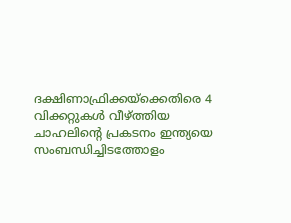ദക്ഷിണാഫ്രിക്കയ്‌ക്കെതിരെ 4 വിക്കറ്റുകള്‍ വീഴ്ത്തിയ ചാഹലിന്റെ പ്രകടനം ഇന്ത്യയെ സംബന്ധിച്ചിടത്തോളം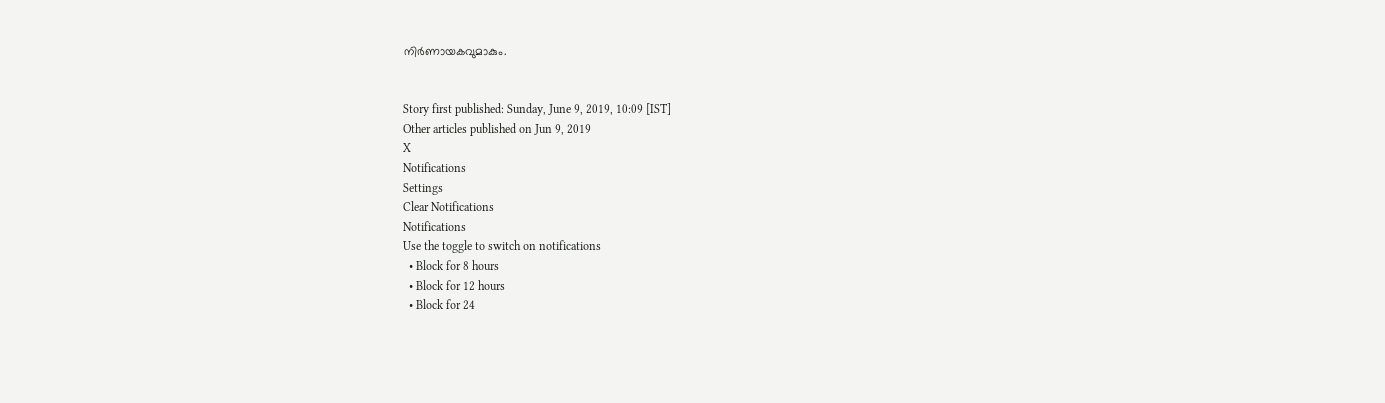നിര്‍ണായകവുമാകും.


Story first published: Sunday, June 9, 2019, 10:09 [IST]
Other articles published on Jun 9, 2019
X
Notifications
Settings
Clear Notifications
Notifications
Use the toggle to switch on notifications
  • Block for 8 hours
  • Block for 12 hours
  • Block for 24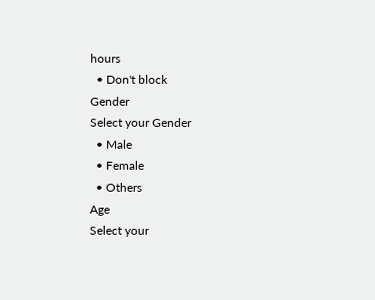hours
  • Don't block
Gender
Select your Gender
  • Male
  • Female
  • Others
Age
Select your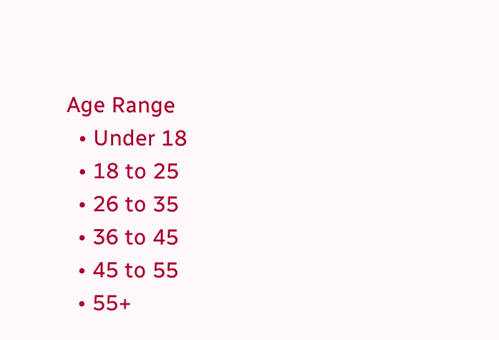Age Range
  • Under 18
  • 18 to 25
  • 26 to 35
  • 36 to 45
  • 45 to 55
  • 55+